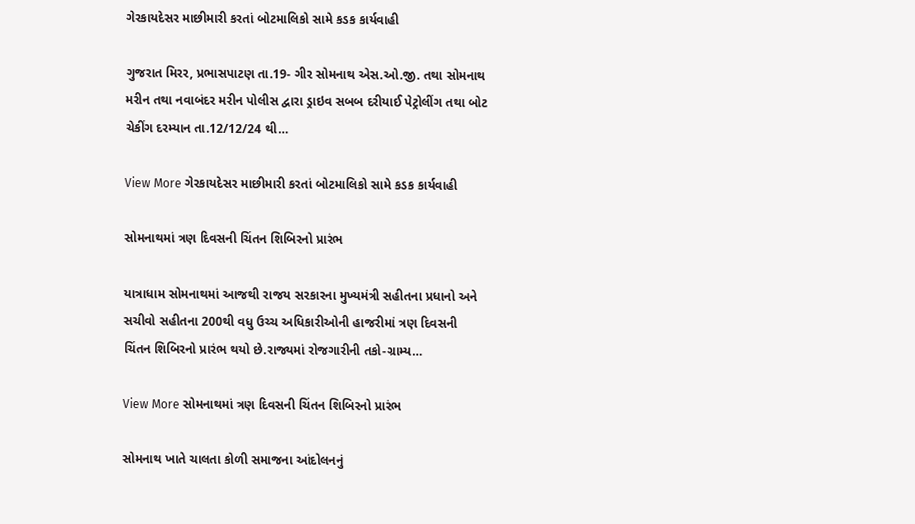ગેરકાયદેસર માછીમારી કરતાં બોટમાલિકો સામે કડક કાર્યવાહી

ગુજરાત મિરર, પ્રભાસપાટણ તા.19- ગીર સોમનાથ એસ.ઓ.જી. તથા સોમનાથ મરીન તથા નવાબંદર મરીન પોલીસ દ્વારા ડ્રાઇવ સબબ દરીયાઈ પેટ્રોલીંગ તથા બોટ ચેકીંગ દરમ્યાન તા.12/12/24 થી…

View More ગેરકાયદેસર માછીમારી કરતાં બોટમાલિકો સામે કડક કાર્યવાહી

સોમનાથમાં ત્રણ દિવસની ચિંતન શિબિરનો પ્રારંભ

યાત્રાધામ સોમનાથમાં આજથી રાજય સરકારના મુખ્યમંત્રી સહીતના પ્રધાનો અને સચીવો સહીતના 200થી વધુ ઉચ્ચ અધિકારીઓની હાજરીમાં ત્રણ દિવસની ચિંતન શિબિરનો પ્રારંભ થયો છે.રાજ્યમાં રોજગારીની તકો-ગ્રામ્ય…

View More સોમનાથમાં ત્રણ દિવસની ચિંતન શિબિરનો પ્રારંભ

સોમનાથ ખાતે ચાલતા કોળી સમાજના આંદોલનનું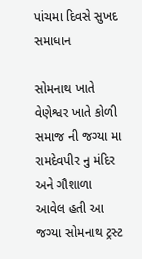પાંચમા દિવસે સુખદ સમાધાન

સોમનાથ ખાતે વેણેશ્વર ખાતે કોળી સમાજ ની જગ્યા મા રામદેવપીર નુ મંદિર અને ગૌશાળા આવેલ હતી આ જગ્યા સોમનાથ ટ્રસ્ટ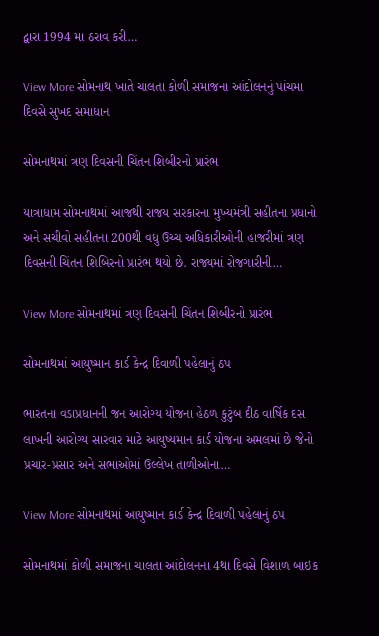દ્વારા 1994 મા ઠરાવ કરી…

View More સોમનાથ ખાતે ચાલતા કોળી સમાજના આંદોલનનું પાંચમા દિવસે સુખદ સમાધાન

સોમનાથમાં ત્રણ દિવસની ચિંતન શિબીરનો પ્રારંભ

યાત્રાધામ સોમનાથમાં આજથી રાજય સરકારના મુખ્યમંત્રી સહીતના પ્રધાનો અને સચીવો સહીતના 200થી વધુ ઉચ્ચ અધિકારીઓની હાજરીમાં ત્રણ દિવસની ચિંતન શિબિરનો પ્રારંભ થયો છે. રાજ્યમાં રોજગારીની…

View More સોમનાથમાં ત્રણ દિવસની ચિંતન શિબીરનો પ્રારંભ

સોમનાથમાં આયુષ્માન કાર્ડ કેન્દ્ર દિવાળી પહેલાનું ઠપ

ભારતના વડાપ્રધાનની જન આરોગ્ય યોજના હેઠળ કુટુંબ દીઠ વાર્ષિક દસ લાખની આરોગ્ય સારવાર માટે આયુષ્યમાન કાર્ડ યોજના અમલમાં છે જેનો પ્રચાર-પ્રસાર અને સભાઓમાં ઉલ્લેખ તાળીઓના…

View More સોમનાથમાં આયુષ્માન કાર્ડ કેન્દ્ર દિવાળી પહેલાનું ઠપ

સોમનાથમાં કોળી સમાજના ચાલતા આંદોલનના 4થા દિવસે વિશાળ બાઇક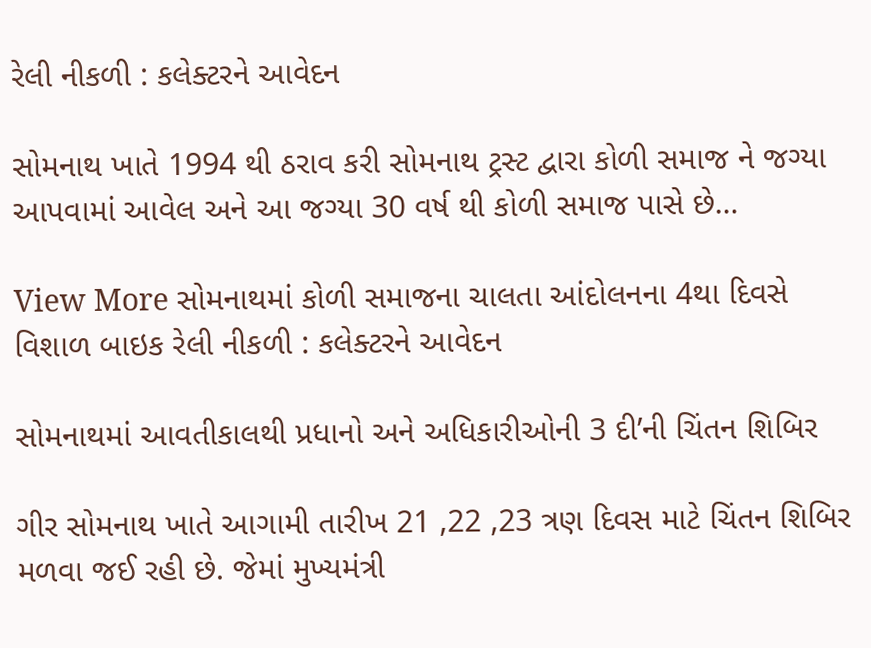રેલી નીકળી : કલેક્ટરને આવેદન

સોમનાથ ખાતે 1994 થી ઠરાવ કરી સોમનાથ ટ્રસ્ટ દ્વારા કોળી સમાજ ને જગ્યા આપવામાં આવેલ અને આ જગ્યા 30 વર્ષ થી કોળી સમાજ પાસે છે…

View More સોમનાથમાં કોળી સમાજના ચાલતા આંદોલનના 4થા દિવસે વિશાળ બાઇક રેલી નીકળી : કલેક્ટરને આવેદન

સોમનાથમાં આવતીકાલથી પ્રધાનો અને અધિકારીઓની 3 દી’ની ચિંતન શિબિર

ગીર સોમનાથ ખાતે આગામી તારીખ 21 ,22 ,23 ત્રણ દિવસ માટે ચિંતન શિબિર મળવા જઈ રહી છે. જેમાં મુખ્યમંત્રી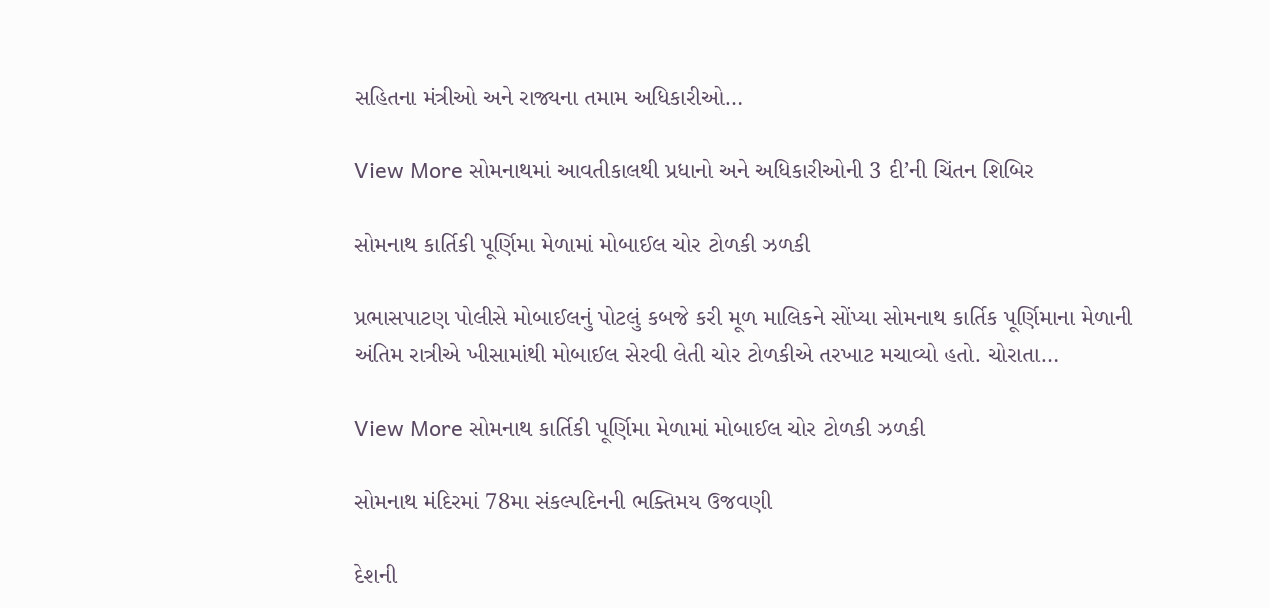સહિતના મંત્રીઓ અને રાજ્યના તમામ અધિકારીઓ…

View More સોમનાથમાં આવતીકાલથી પ્રધાનો અને અધિકારીઓની 3 દી’ની ચિંતન શિબિર

સોમનાથ કાર્તિકી પૂર્ણિમા મેળામાં મોબાઈલ ચોર ટોળકી ઝળકી

પ્રભાસપાટણ પોલીસે મોબાઈલનું પોટલું કબજે કરી મૂળ માલિકને સોંપ્યા સોમનાથ કાર્તિક પૂર્ણિમાના મેળાની અંતિમ રાત્રીએ ખીસામાંથી મોબાઈલ સેરવી લેતી ચોર ટોળકીએ તરખાટ મચાવ્યો હતો. ચોરાતા…

View More સોમનાથ કાર્તિકી પૂર્ણિમા મેળામાં મોબાઈલ ચોર ટોળકી ઝળકી

સોમનાથ મંદિરમાં 78મા સંકલ્પદિનની ભક્તિમય ઉજવણી

દેશની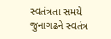સ્વતંત્રતા સમયે જુનાગઢને સ્વતંત્ર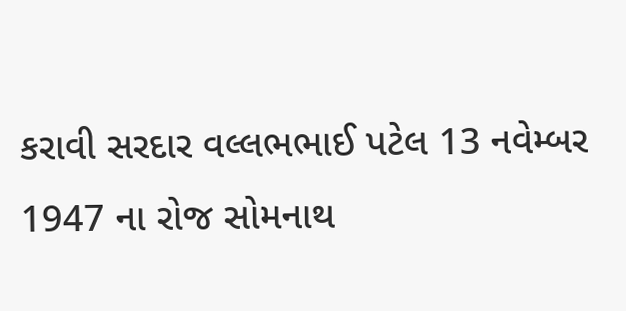કરાવી સરદાર વલ્લભભાઈ પટેલ 13 નવેમ્બર 1947 ના રોજ સોમનાથ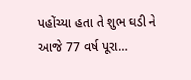પહોંચ્યા હતા તે શુભ ઘડી ને આજે 77 વર્ષ પૂરા…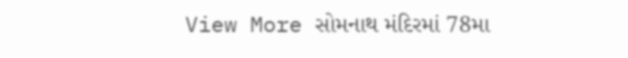View More સોમનાથ મંદિરમાં 78મા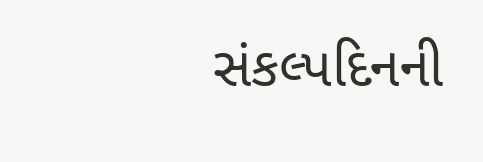સંકલ્પદિનની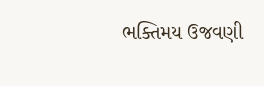ભક્તિમય ઉજવણી